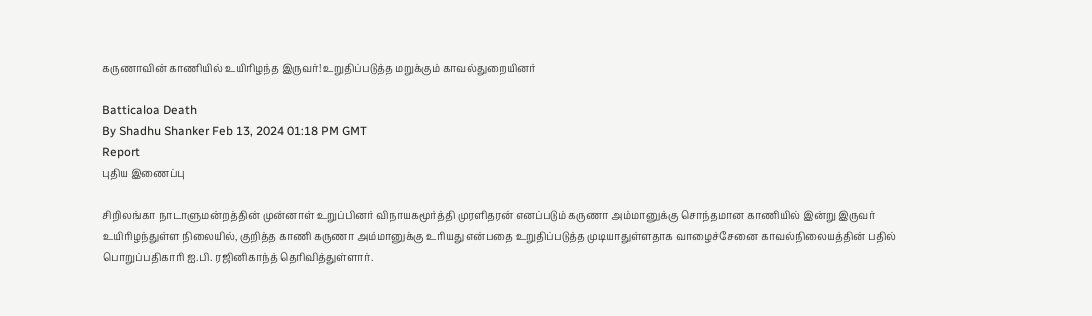கருணாவின் காணியில் உயிரிழந்த இருவர்! உறுதிப்படுத்த மறுக்கும் காவல்துறையினர்

Batticaloa Death
By Shadhu Shanker Feb 13, 2024 01:18 PM GMT
Report
புதிய இணைப்பு

சிறிலங்கா நாடாளுமன்றத்தின் முன்னாள் உறுப்பினர் விநாயகமூர்த்தி முரளிதரன் எனப்படும் கருணா அம்மானுக்கு சொந்தமான காணியில் இன்று இருவர் உயிரிழந்துள்ள நிலையில், குறித்த காணி கருணா அம்மானுக்கு உரியது என்பதை உறுதிப்படுத்த முடியாதுள்ளதாக வாழைச்சேனை காவல்நிலையத்தின் பதில் பொறுப்பதிகாரி ஐ.பி. ரஜினிகாந்த் தெரிவித்துள்ளார்.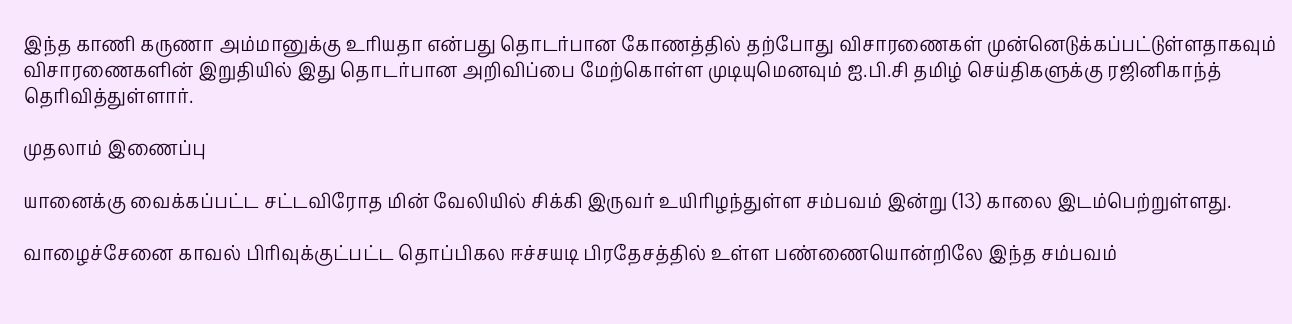இந்த காணி கருணா அம்மானுக்கு உரியதா என்பது தொடர்பான கோணத்தில் தற்போது விசாரணைகள் முன்னெடுக்கப்பட்டுள்ளதாகவும் விசாரணைகளின் இறுதியில் இது தொடர்பான அறிவிப்பை மேற்கொள்ள முடியுமெனவும் ஐ.பி.சி தமிழ் செய்திகளுக்கு ரஜினிகாந்த் தெரிவித்துள்ளார்.

முதலாம் இணைப்பு

யானைக்கு வைக்கப்பட்ட சட்டவிரோத மின் வேலியில் சிக்கி இருவர் உயிரிழந்துள்ள சம்பவம் இன்று (13) காலை இடம்பெற்றுள்ளது.

வாழைச்சேனை காவல் பிரிவுக்குட்பட்ட தொப்பிகல ஈச்சயடி பிரதேசத்தில் உள்ள பண்ணையொன்றிலே இந்த சம்பவம்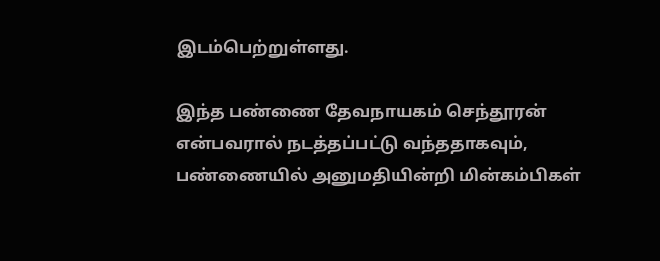இடம்பெற்றுள்ளது.

இந்த பண்ணை தேவநாயகம் செந்தூரன் என்பவரால் நடத்தப்பட்டு வந்ததாகவும், பண்ணையில் அனுமதியின்றி மின்கம்பிகள்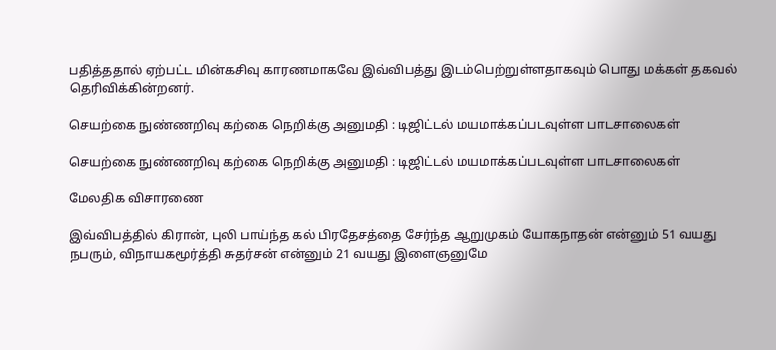பதித்ததால் ஏற்பட்ட மின்கசிவு காரணமாகவே இவ்விபத்து இடம்பெற்றுள்ளதாகவும் பொது மக்கள் தகவல் தெரிவிக்கின்றனர்.

செயற்கை நுண்ணறிவு கற்கை நெறிக்கு அனுமதி : டிஜிட்டல் மயமாக்கப்படவுள்ள பாடசாலைகள்

செயற்கை நுண்ணறிவு கற்கை நெறிக்கு அனுமதி : டிஜிட்டல் மயமாக்கப்படவுள்ள பாடசாலைகள்

மேலதிக விசாரணை

இவ்விபத்தில் கிரான், புலி பாய்ந்த கல் பிரதேசத்தை சேர்ந்த ஆறுமுகம் யோகநாதன் என்னும் 51 வயது நபரும், விநாயகமூர்த்தி சுதர்சன் என்னும் 21 வயது இளைஞனுமே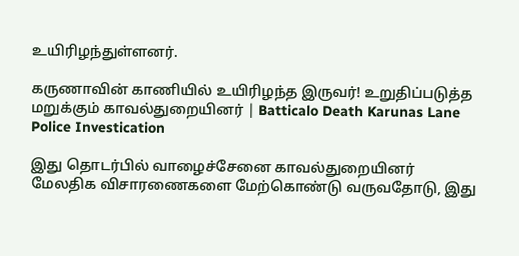உயிரிழந்துள்ளனர்.

கருணாவின் காணியில் உயிரிழந்த இருவர்! உறுதிப்படுத்த மறுக்கும் காவல்துறையினர் | Batticalo Death Karunas Lane Police Investication

இது தொடர்பில் வாழைச்சேனை காவல்துறையினர் மேலதிக விசாரணைகளை மேற்கொண்டு வருவதோடு, இது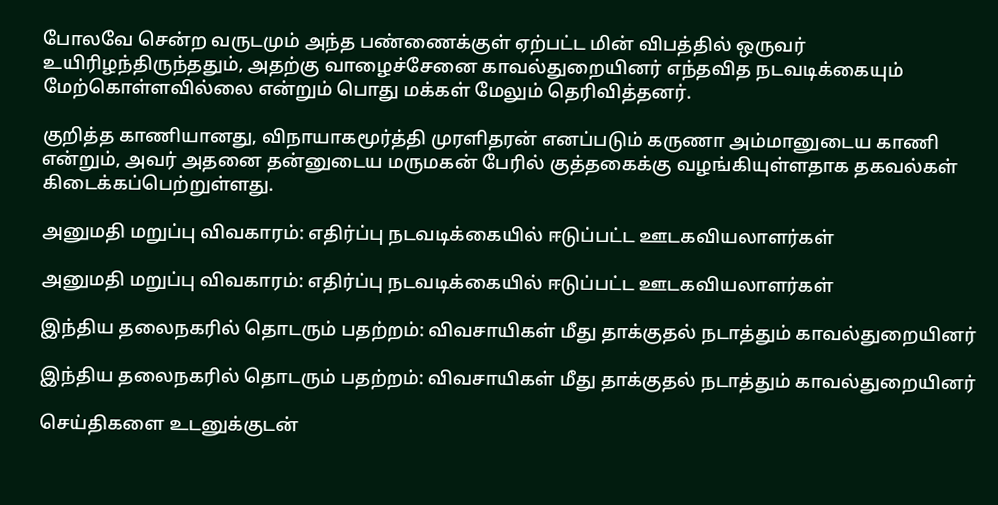போலவே சென்ற வருடமும் அந்த பண்ணைக்குள் ஏற்பட்ட மின் விபத்தில் ஒருவர் உயிரிழந்திருந்ததும், அதற்கு வாழைச்சேனை காவல்துறையினர் எந்தவித நடவடிக்கையும் மேற்கொள்ளவில்லை என்றும் பொது மக்கள் மேலும் தெரிவித்தனர்.

குறித்த காணியானது, விநாயாகமூர்த்தி முரளிதரன் எனப்படும் கருணா அம்மானுடைய காணி என்றும், அவர் அதனை தன்னுடைய மருமகன் பேரில் குத்தகைக்கு வழங்கியுள்ளதாக தகவல்கள் கிடைக்கப்பெற்றுள்ளது.

அனுமதி மறுப்பு விவகாரம்: எதிர்ப்பு நடவடிக்கையில் ஈடுப்பட்ட ஊடகவியலாளர்கள்

அனுமதி மறுப்பு விவகாரம்: எதிர்ப்பு நடவடிக்கையில் ஈடுப்பட்ட ஊடகவியலாளர்கள்

இந்திய தலைநகரில் தொடரும் பதற்றம்: விவசாயிகள் மீது தாக்குதல் நடாத்தும் காவல்துறையினர்

இந்திய தலைநகரில் தொடரும் பதற்றம்: விவசாயிகள் மீது தாக்குதல் நடாத்தும் காவல்துறையினர்

செய்திகளை உடனுக்குடன்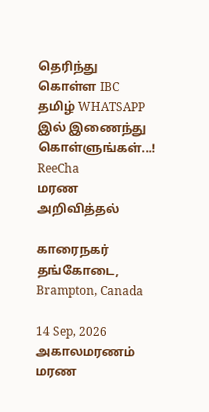தெரிந்து கொள்ள IBC தமிழ் WHATSAPP இல் இணைந்து கொள்ளுங்கள்...!
ReeCha
மரண அறிவித்தல்

காரைநகர் தங்கோடை, Brampton, Canada

14 Sep, 2026
அகாலமரணம்
மரண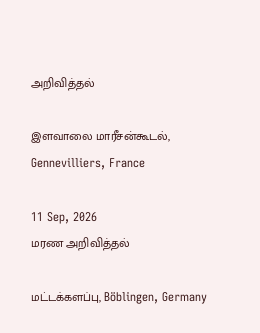அறிவித்தல்

இளவாலை மாரீசன்கூடல், Gennevilliers, France

11 Sep, 2026
மரண அறிவித்தல்

மட்டக்களப்பு, Böblingen, Germany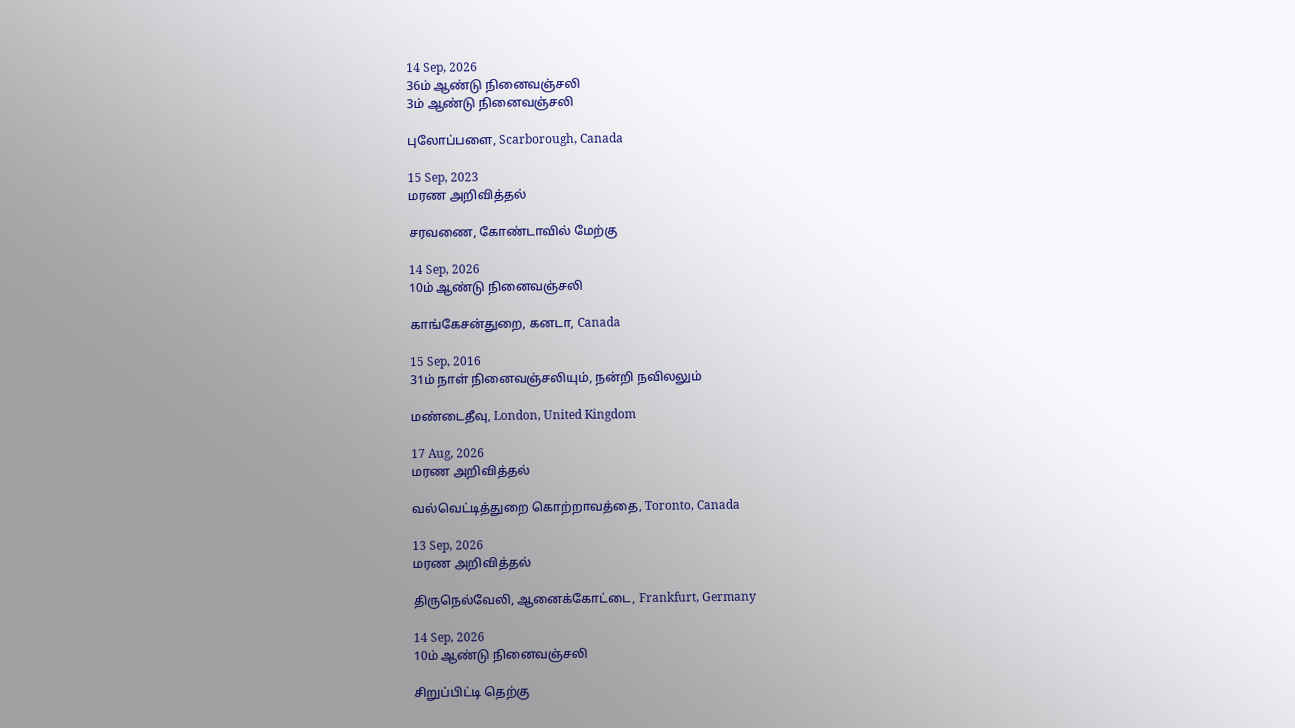14 Sep, 2026
36ம் ஆண்டு நினைவஞ்சலி
3ம் ஆண்டு நினைவஞ்சலி

புலோப்பளை, Scarborough, Canada

15 Sep, 2023
மரண அறிவித்தல்

சரவணை, கோண்டாவில் மேற்கு

14 Sep, 2026
10ம் ஆண்டு நினைவஞ்சலி

காங்கேசன்துறை, கனடா, Canada

15 Sep, 2016
31ம் நாள் நினைவஞ்சலியும், நன்றி நவிலலும்

மண்டைதீவு, London, United Kingdom

17 Aug, 2026
மரண அறிவித்தல்

வல்வெட்டித்துறை கொற்றாவத்தை, Toronto, Canada

13 Sep, 2026
மரண அறிவித்தல்

திருநெல்வேலி, ஆனைக்கோட்டை, Frankfurt, Germany

14 Sep, 2026
10ம் ஆண்டு நினைவஞ்சலி

சிறுப்பிட்டி தெற்கு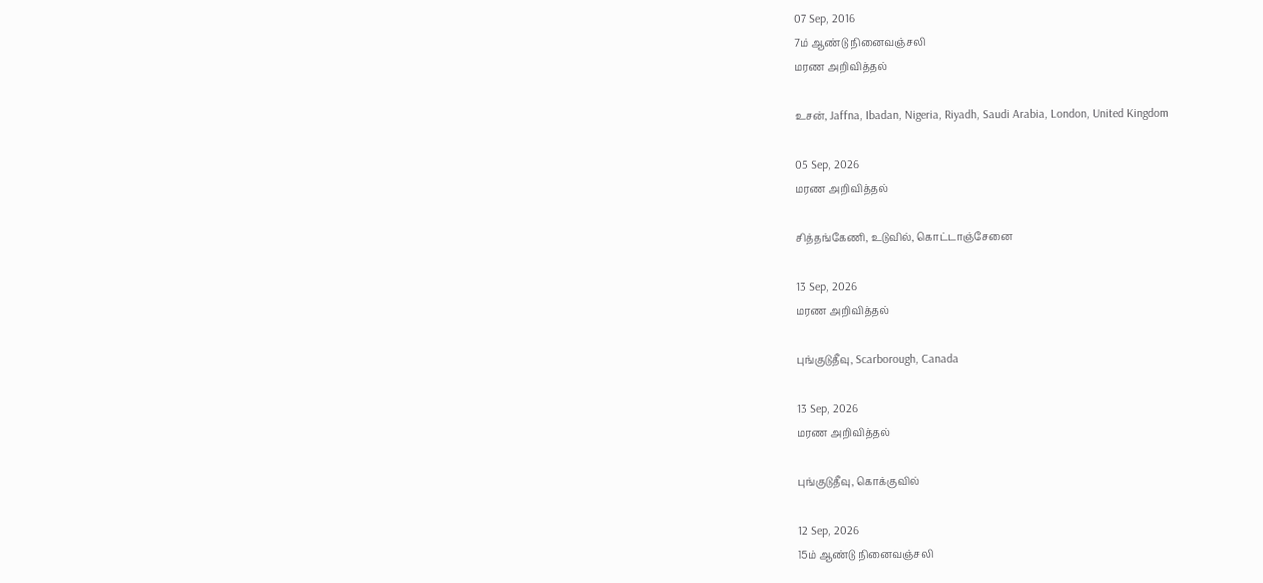07 Sep, 2016
7ம் ஆண்டு நினைவஞ்சலி
மரண அறிவித்தல்

உசன், Jaffna, Ibadan, Nigeria, Riyadh, Saudi Arabia, London, United Kingdom

05 Sep, 2026
மரண அறிவித்தல்

சித்தங்கேணி, உடுவில், கொட்டாஞ்சேனை

13 Sep, 2026
மரண அறிவித்தல்

புங்குடுதீவு, Scarborough, Canada

13 Sep, 2026
மரண அறிவித்தல்

புங்குடுதீவு, கொக்குவில்

12 Sep, 2026
15ம் ஆண்டு நினைவஞ்சலி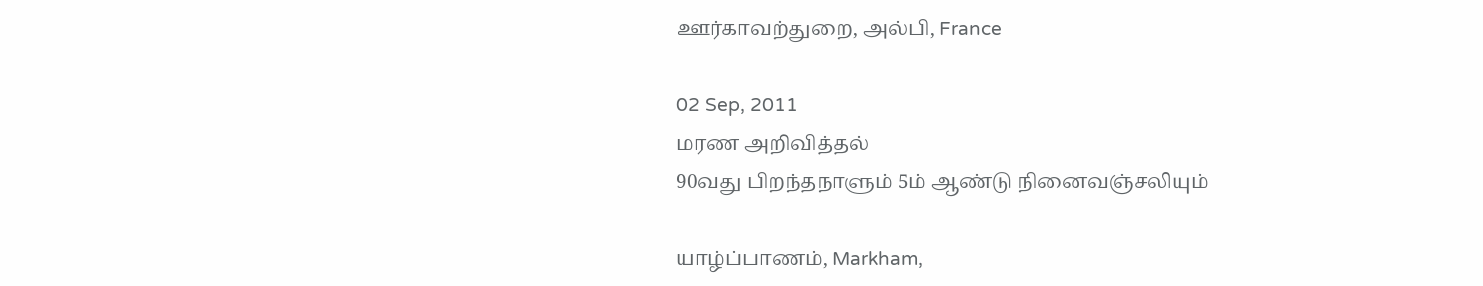ஊர்காவற்துறை, அல்பி, France

02 Sep, 2011
மரண அறிவித்தல்
90வது பிறந்தநாளும் 5ம் ஆண்டு நினைவஞ்சலியும்

யாழ்ப்பாணம், Markham,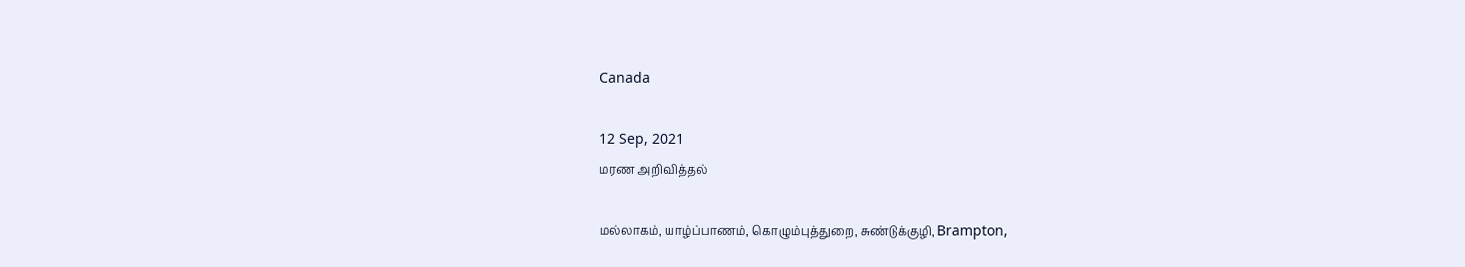Canada

12 Sep, 2021
மரண அறிவித்தல்

மல்லாகம், யாழ்ப்பாணம், கொழும்புத்துறை, சுண்டுக்குழி, Brampton,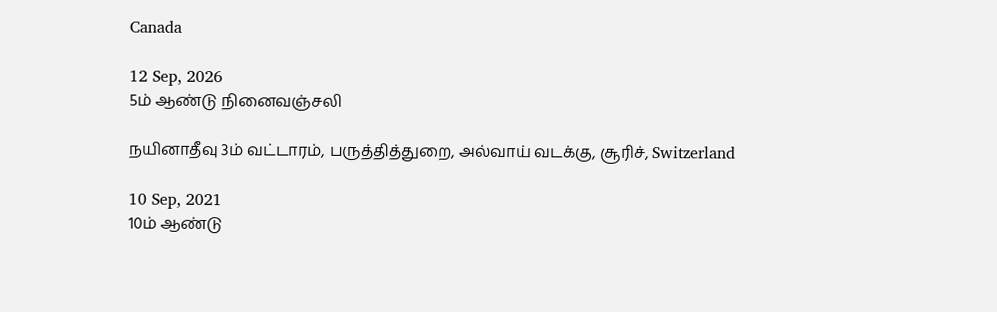Canada

12 Sep, 2026
5ம் ஆண்டு நினைவஞ்சலி

நயினாதீவு 3ம் வட்டாரம், பருத்தித்துறை, அல்வாய் வடக்கு, சூரிச், Switzerland

10 Sep, 2021
10ம் ஆண்டு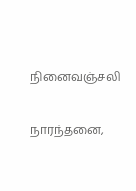நினைவஞ்சலி

நாரந்தனை,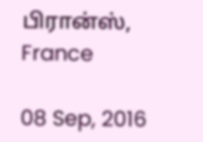பிரான்ஸ், France

08 Sep, 2016